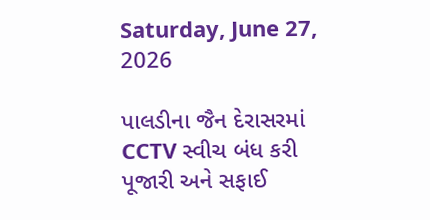Saturday, June 27, 2026

પાલડીના જૈન દેરાસરમાં CCTV સ્વીચ બંધ કરી પૂજારી અને સફાઈ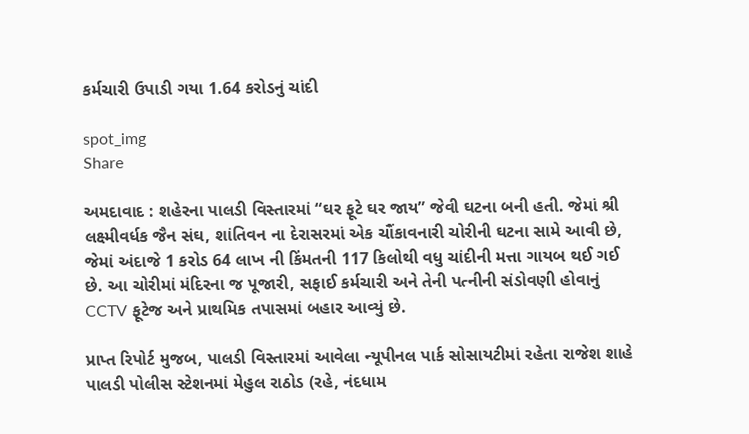કર્મચારી ઉપાડી ગયા 1.64 કરોડનું ચાંદી

spot_img
Share

અમદાવાદ : શહેરના પાલડી વિસ્તારમાં “ઘર ફૂટે ઘર જાય” જેવી ઘટના બની હતી. જેમાં શ્રી લક્ષ્મીવર્ધક જૈન સંઘ, શાંતિવન ના દેરાસરમાં એક ચૌંકાવનારી ચોરીની ઘટના સામે આવી છે, જેમાં અંદાજે 1 કરોડ 64 લાખ ની કિંમતની 117 કિલોથી વધુ ચાંદીની મત્તા ગાયબ થઈ ગઈ છે. આ ચોરીમાં મંદિરના જ પૂજારી, સફાઈ કર્મચારી અને તેની પત્નીની સંડોવણી હોવાનું CCTV ફૂટેજ અને પ્રાથમિક તપાસમાં બહાર આવ્યું છે.

પ્રાપ્ત રિપોર્ટ મુજબ, પાલડી વિસ્તારમાં આવેલા ન્યૂપીનલ પાર્ક સોસાયટીમાં રહેતા રાજેશ શાહે પાલડી પોલીસ સ્ટેશનમાં મેહુલ રાઠોડ (રહે, નંદધામ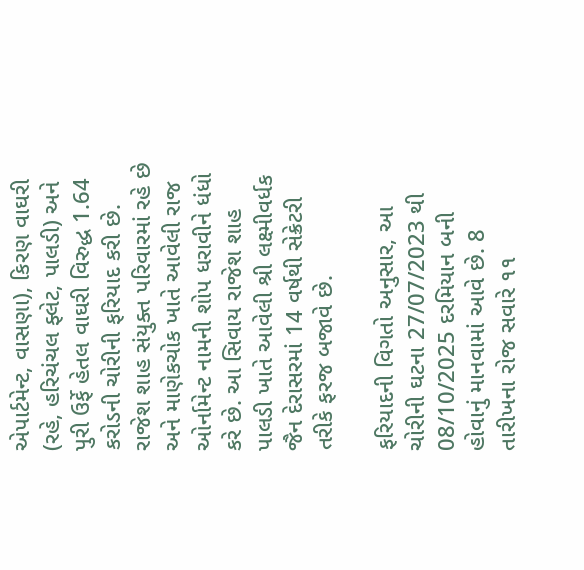એપાર્ટમેન્ટ, વાસણા), કિરણ વાઘરી (રહે, હરિચંચલ ફ્લેટ, પાલડી) અને પુરી ઉર્ફે હેતલ વાઘરી વિરુદ્ધ 1.64 કરોડની ચોરીની ફરિયાદ કરી છે. રાજેશ શાહ સંયુક્ત પરિવારમાં રહે છે અને માણેકચોક ખાતે આવેલી રાજ ઓર્નામેન્ટ નામની શોપ ધરાવીને ધંધો કરે છે. આ સિવાય રાજેશ શાહ પાલડી ખાતે આવેલી શ્રી લક્ષ્મીવર્ધક જૈન દેરાસરમાં 14 વર્ષથી સેક્રેટરી તરીકે ફરજ બજાવે છે.

ફરિયાદની વિગતો અનુસાર, આ ચોરીની ઘટના 27/07/2023 થી 08/10/2025 દરમિયાન બની હોવાનું માનવામાં આવે છે. 8 તારીખના રોજ સવારે ૧૧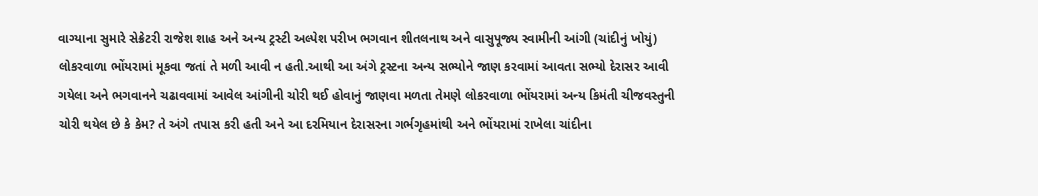વાગ્યાના સુમારે સેક્રેટરી રાજેશ શાહ અને અન્ય ટ્રસ્ટી અલ્પેશ પરીખ ભગવાન શીતલનાથ અને વાસુપૂજ્ય સ્વામીની આંગી (ચાંદીનું ખોયું) લોકરવાળા ભોંયરામાં મૂકવા જતાં તે મળી આવી ન હતી.આથી આ અંગે ટ્રસ્ટના અન્ય સભ્યોને જાણ કરવામાં આવતા સભ્યો દેરાસર આવી ગયેલા અને ભગવાનને ચઢાવવામાં આવેલ આંગીની ચોરી થઈ હોવાનું જાણવા મળતા તેમણે લોકરવાળા ભોંયરામાં અન્ય કિમંતી ચીજવસ્તુની ચોરી થયેલ છે કે કેમ? તે અંગે તપાસ કરી હતી અને આ દરમિયાન દેરાસરના ગર્ભગૃહમાંથી અને ભોંયરામાં રાખેલા ચાંદીના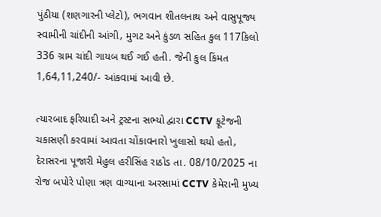પુંઠીયા (શણગારની પ્લેટો), ભગવાન શીતલનાથ અને વાસુપૂજ્ય સ્વામીની ચાંદીની આંગી, મુગટ અને કુંડળ સહિત કુલ 117કિલો 336 ગ્રામ ચાંદી ગાયબ થઈ ગઈ હતી. જેની કુલ કિંમત 1,64,11,240/- આંકવામાં આવી છે.

ત્યારબાદ ફરિયાદી અને ટ્રસ્ટના સભ્યો દ્વારા CCTV ફૂટેજની ચકાસણી કરવામાં આવતા ચોંકાવનારો ખુલાસો થયો હતો, દેરાસરના પૂજારી મેહુલ હરીસિંહ રાઠોડ તા. 08/10/2025 ના રોજ બપોરે પોણા ત્રણ વાગ્યાના અરસામાં CCTV કેમેરાની મુખ્ય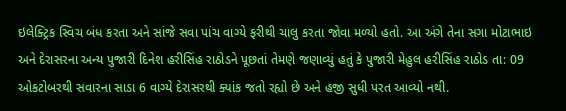ઇલેક્ટ્રિક સ્વિચ બંધ કરતા અને સાંજે સવા પાંચ વાગ્યે ફરીથી ચાલુ કરતા જોવા મળ્યો હતો. આ અંગે તેના સગા મોટાભાઇ અને દેરાસરના અન્ય પુજારી દિનેશ હરીસિંહ રાઠોડને પૂછતાં તેમણે જણાવ્યું હતું કે પુજારી મેહુલ હરીસિંહ રાઠોડ તા: 09 ઓકટોબરથી સવારના સાડા 6 વાગ્યે દેરાસરથી ક્યાંક જતો રહ્યો છે અને હજી સુધી પરત આવ્યો નથી.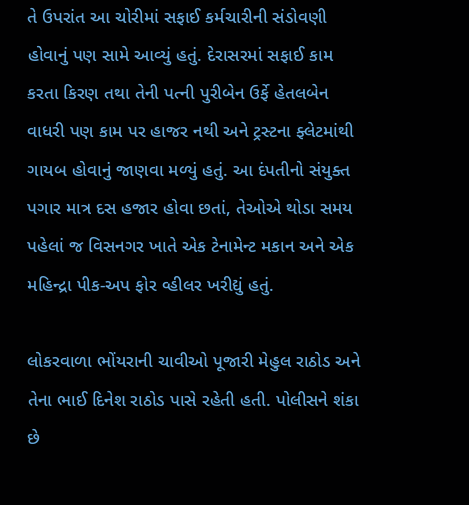તે ઉપરાંત આ ચોરીમાં સફાઈ કર્મચારીની સંડોવણી હોવાનું પણ સામે આવ્યું હતું. દેરાસરમાં સફાઈ કામ કરતા કિરણ તથા તેની પત્ની પુરીબેન ઉર્ફે હેતલબેન વાધરી પણ કામ પર હાજર નથી અને ટ્રસ્ટના ફ્લેટમાંથી ગાયબ હોવાનું જાણવા મળ્યું હતું. આ દંપતીનો સંયુક્ત પગાર માત્ર દસ હજાર હોવા છતાં, તેઓએ થોડા સમય પહેલાં જ વિસનગર ખાતે એક ટેનામેન્ટ મકાન અને એક મહિન્દ્રા પીક-અપ ફોર વ્હીલર ખરીદ્યું હતું.

લોકરવાળા ભોંયરાની ચાવીઓ પૂજારી મેહુલ રાઠોડ અને તેના ભાઈ દિનેશ રાઠોડ પાસે રહેતી હતી. પોલીસને શંકા છે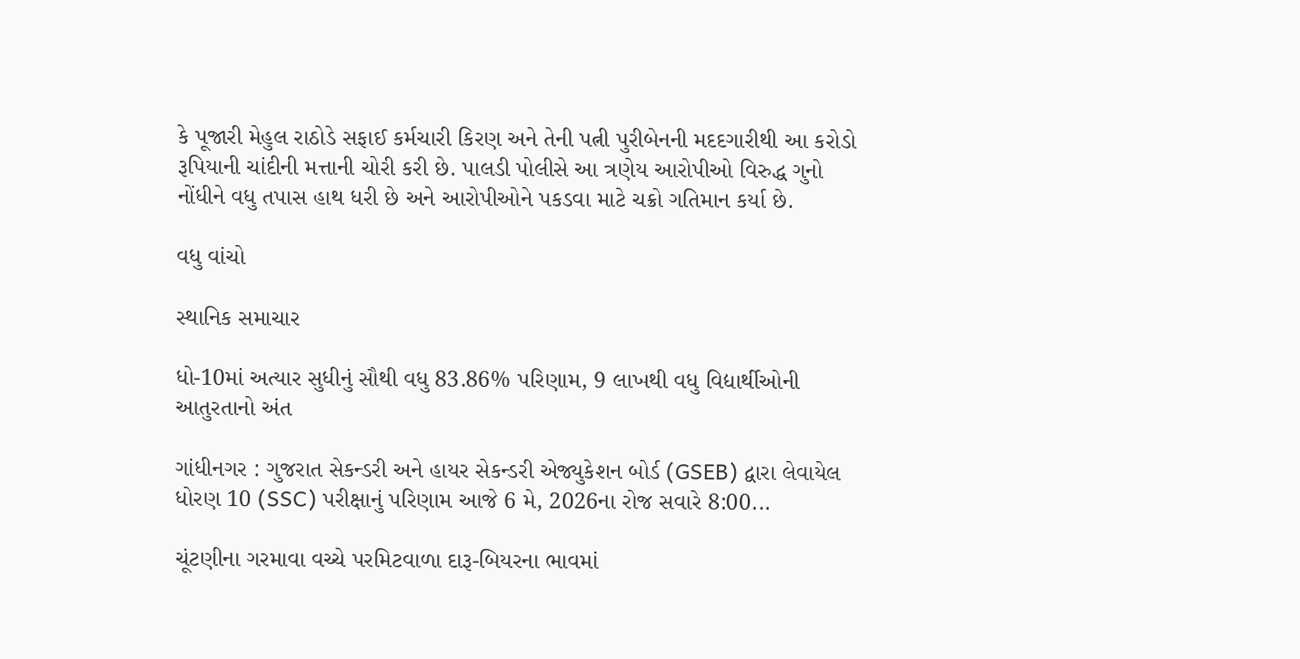કે પૂજારી મેહુલ રાઠોડે સફાઈ કર્મચારી કિરણ અને તેની પત્ની પુરીબેનની મદદગારીથી આ કરોડો રૂપિયાની ચાંદીની મત્તાની ચોરી કરી છે. પાલડી પોલીસે આ ત્રણેય આરોપીઓ વિરુદ્ધ ગુનો નોંધીને વધુ તપાસ હાથ ધરી છે અને આરોપીઓને પકડવા માટે ચક્રો ગતિમાન કર્યા છે.

વધુ વાંચો

સ્થાનિક સમાચાર

ધો-10માં અત્યાર સુધીનું સૌથી વધુ 83.86% પરિણામ, 9 લાખથી વધુ વિદ્યાર્થીઓની આતુરતાનો અંત

ગાંધીનગર : ગુજરાત સેકન્ડરી અને હાયર સેકન્ડરી એજ્યુકેશન બોર્ડ (GSEB) દ્વારા લેવાયેલ ધોરણ 10 (SSC) પરીક્ષાનું પરિણામ આજે 6 મે, 2026ના રોજ સવારે 8:00...

ચૂંટણીના ગરમાવા વચ્ચે પરમિટવાળા દારૂ-બિયરના ભાવમાં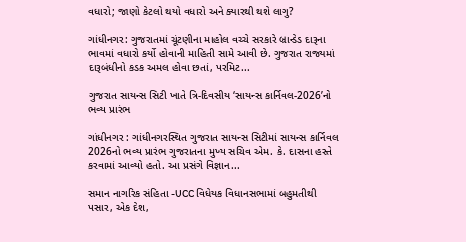વધારો; જાણો કેટલો થયો વધારો અને ક્યારથી થશે લાગુ?

ગાંધીનગર: ગુજરાતમાં ચૂંટણીના માહોલ વચ્ચે સરકારે બ્રાન્ડેડ દારૂના ભાવમાં વધારો કર્યો હોવાની માહિતી સામે આવી છે. ગુજરાત રાજ્યમાં દારૂબંધીનો કડક અમલ હોવા છતાં, પરમિટ...

ગુજરાત સાયન્સ સિટી ખાતે ત્રિ-દિવસીય ‘સાયન્સ કાર્નિવલ-2026’નો ભવ્ય પ્રારંભ

ગાંધીનગર : ગાંધીનગરસ્થિત ગુજરાત સાયન્સ સિટીમાં સાયન્સ કાર્નિવલ 2026નો ભવ્ય પ્રારંભ ગુજરાતના મુખ્ય સચિવ એમ. કે. દાસના હસ્તે કરવામાં આવ્યો હતો. આ પ્રસંગે વિજ્ઞાન...

સમાન નાગરિક સંહિતા -UCC વિધેયક વિધાનસભામાં બહુમતીથી પસાર, એક દેશ,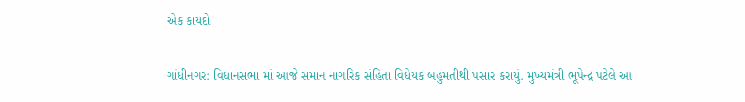એક કાયદો

ગાંધીનગર: વિધાનસભા માં આજે સમાન નાગરિક સંહિતા વિધેયક બહુમતીથી પસાર કરાયું. મુખ્યમંત્રી ભૂપેન્દ્ર પટેલે આ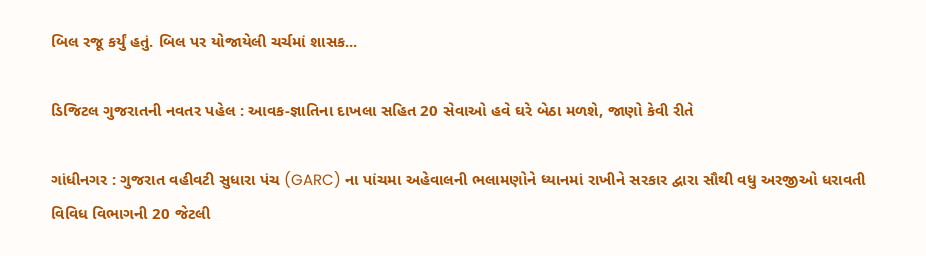બિલ રજૂ કર્યું હતું. બિલ પર યોજાયેલી ચર્ચમાં શાસક...

ડિજિટલ ગુજરાતની નવતર પહેલ : આવક-જ્ઞાતિના દાખલા સહિત 20 સેવાઓ હવે ઘરે બેઠા મળશે, જાણો કેવી રીતે

ગાંધીનગર : ગુજરાત વહીવટી સુધારા પંચ (GARC) ના પાંચમા અહેવાલની ભલામણોને ધ્યાનમાં રાખીને સરકાર દ્વારા સૌથી વધુ અરજીઓ ધરાવતી વિવિધ વિભાગની 20 જેટલી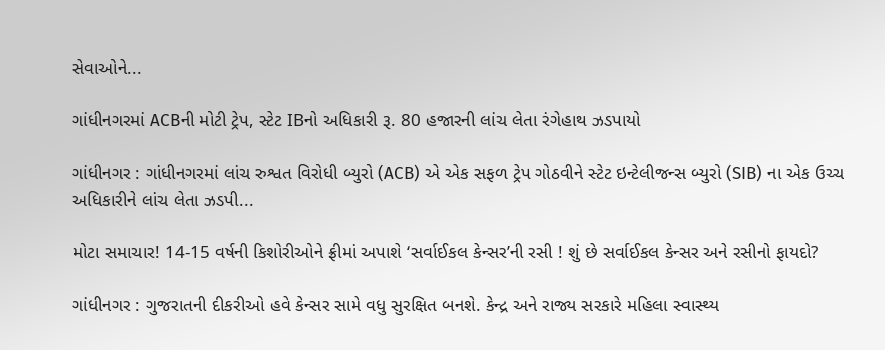સેવાઓને...

ગાંધીનગરમાં ACBની મોટી ટ્રેપ, સ્ટેટ IBનો અધિકારી રૂ. 80 હજારની લાંચ લેતા રંગેહાથ ઝડપાયો

ગાંધીનગર : ગાંધીનગરમાં લાંચ રુશ્વત વિરોધી બ્યુરો (ACB) એ એક સફળ ટ્રેપ ગોઠવીને સ્ટેટ ઇન્ટેલીજન્સ બ્યુરો (SIB) ના એક ઉચ્ચ અધિકારીને લાંચ લેતા ઝડપી...

મોટા સમાચાર! 14-15 વર્ષની કિશોરીઓને ફ્રીમાં અપાશે ‘સર્વાઈકલ કેન્સર’ની રસી ! શું છે સર્વાઈકલ કેન્સર અને રસીનો ફાયદો?

ગાંધીનગર : ગુજરાતની દીકરીઓ હવે કેન્સર સામે વધુ સુરક્ષિત બનશે. કેન્દ્ર અને રાજ્ય સરકારે મહિલા સ્વાસ્થ્ય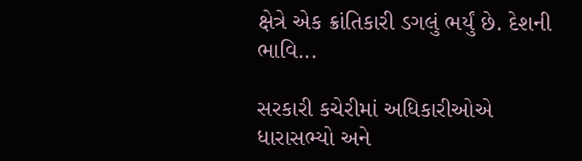ક્ષેત્રે એક ક્રાંતિકારી ડગલું ભર્યું છે. દેશની ભાવિ...

સરકારી કચેરીમાં અધિકારીઓએ ધારાસભ્યો અને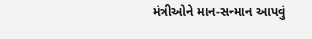મંત્રીઓને માન-સન્માન આપવું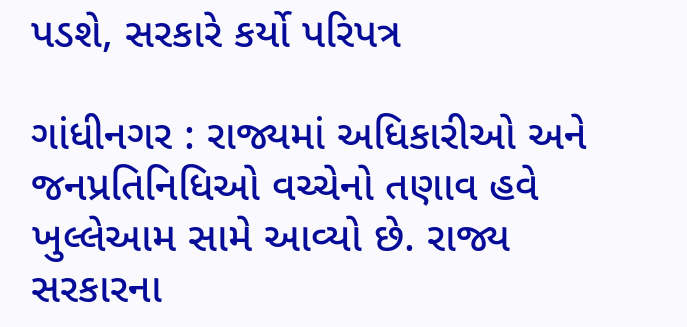પડશે, સરકારે કર્યો પરિપત્ર

ગાંધીનગર : રાજ્યમાં અધિકારીઓ અને જનપ્રતિનિધિઓ વચ્ચેનો તણાવ હવે ખુલ્લેઆમ સામે આવ્યો છે. રાજ્ય સરકારના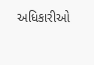અધિકારીઓ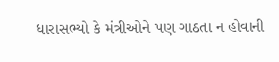ધારાસભ્યો કે મંત્રીઓને પણ ગાઠતા ન હોવાની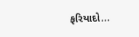ફરિયાદો...